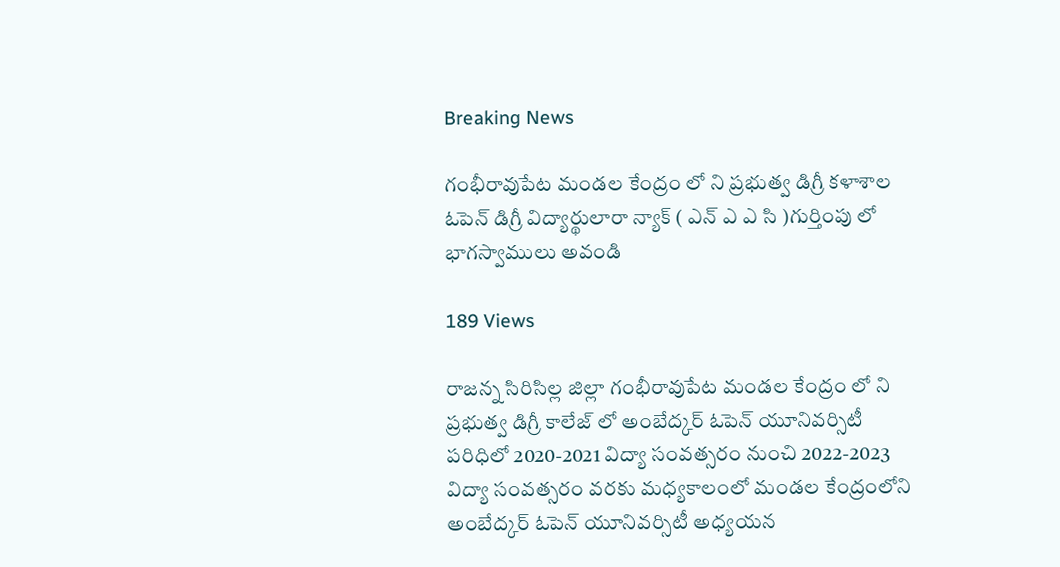Breaking News

గంభీరావుపేట మండల కేంద్రం లో ని ప్రభుత్వ డిగ్రీ కళాశాల ఓపెన్ డిగ్రీ విద్యార్థులారా న్యాక్ ( ఎన్ ఎ ఎ సి )గుర్తింపు లో భాగస్వాములు అవండి

189 Views

రాజన్న సిరిసిల్ల జిల్లా గంభీరావుపేట మండల కేంద్రం లో ని ప్రభుత్వ డిగ్రీ కాలేజ్ లో అంబేద్కర్ ఓపెన్ యూనివర్సిటీ పరిధిలో 2020-2021 విద్యా సంవత్సరం నుంచి 2022-2023 విద్యా సంవత్సరం వరకు మధ్యకాలంలో మండల కేంద్రంలోని అంబేద్కర్ ఓపెన్ యూనివర్సిటీ అధ్యయన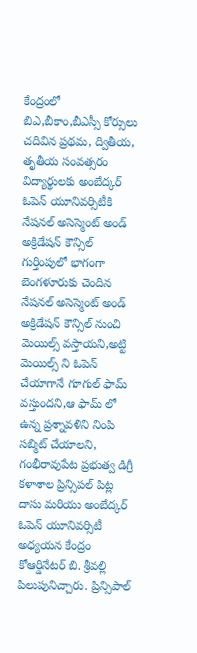కేంద్రంలో బిఎ,బీకాం,బీఎస్సీ కోర్సులు చదివిన ప్రథమ, ద్వితీయ, తృతీయ సంవత్సరం విద్యార్థులకు అంబేద్కర్ ఓపెన్ యూనివర్సిటీకి నేషనల్ అసెస్మెంట్ అండ్ అక్రిడేషన్ కౌన్సిల్ గుర్తింపులో భాగంగా బెంగళూరుకు చెందిన నేషనల్ అసెస్మెంట్ అండ్ అక్రిడేషన్ కౌన్సిల్ నుంచి మెయిల్స్ వస్తాయని,అట్టి మెయిల్స్ ని ఓపెన్ చేయాగానే గూగుల్ ఫామ్ వస్తుందని,ఆ ఫామ్ లో ఉన్న ప్రశ్నావళిని నింపి సబ్మిట్ చేయాలని, గంభీరావుపేట ప్రభుత్వ డిగ్రీ కళాశాల ప్రిన్సిపల్ పిట్ల దాసు మరియు అంబేద్కర్ ఓపెన్ యూనివర్సిటీ అధ్యయన కేంద్రం కోఆర్డినేటర్ బి. శ్రీవల్లి పిలుపునిచ్చారు. ప్రిన్సిపాల్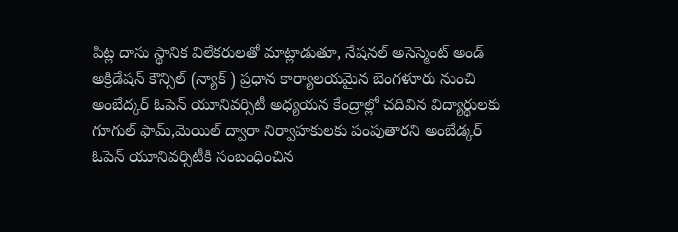పిట్ల దాసు స్థానిక విలేకరులతో మాట్లాడుతూ, నేషనల్ అసెస్మెంట్ అండ్ అక్రిడేషన్ కౌన్సిల్ (న్యాక్ ) ప్రధాన కార్యాలయమైన బెంగళూరు నుంచి అంబేద్కర్ ఓపెన్ యూనివర్సిటీ అధ్యయన కేంద్రాల్లో చదివిన విద్యార్థులకు గూగుల్ ఫామ్,మెయిల్ ద్వారా నిర్వాహకులకు పంపుతారని అంబేడ్కర్ ఓపెన్ యూనివర్సిటీకి సంబంధించిన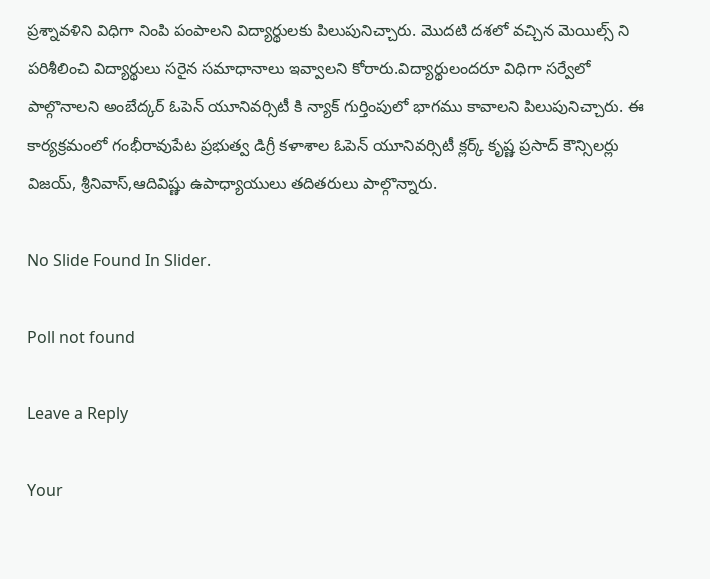ప్రశ్నావళిని విధిగా నింపి పంపాలని విద్యార్థులకు పిలుపునిచ్చారు. మొదటి దశలో వచ్చిన మెయిల్స్ ని పరిశీలించి విద్యార్థులు సరైన సమాధానాలు ఇవ్వాలని కోరారు.విద్యార్థులందరూ విధిగా సర్వేలో పాల్గొనాలని అంబేద్కర్ ఓపెన్ యూనివర్సిటీ కి న్యాక్ గుర్తింపులో భాగము కావాలని పిలుపునిచ్చారు. ఈ కార్యక్రమంలో గంభీరావుపేట ప్రభుత్వ డిగ్రీ కళాశాల ఓపెన్ యూనివర్సిటీ క్లర్క్ కృష్ణ ప్రసాద్ కౌన్సిలర్లు విజయ్, శ్రీనివాస్,ఆదివిష్ణు ఉపాధ్యాయులు తదితరులు పాల్గొన్నారు.

No Slide Found In Slider.

Poll not found

Leave a Reply

Your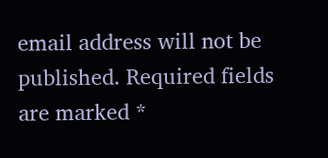email address will not be published. Required fields are marked *